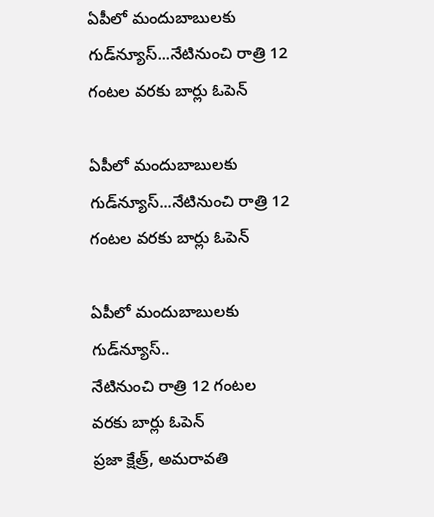ఏపీలో మందుబాబులకు గుడ్‌న్యూస్‌...నేటినుంచి రాత్రి 12 గంటల వరకు బార్లు ఓపెన్

ఏపీలో మందుబాబులకు గుడ్‌న్యూస్‌...నేటినుంచి రాత్రి 12 గంటల వరకు బార్లు ఓపెన్

ఏపీలో మందుబాబులకు గుడ్‌న్యూస్‌..
నేటినుంచి రాత్రి 12 గంటల వరకు బార్లు ఓపెన్
ప్రజా క్షేత్ర్, అమరావతి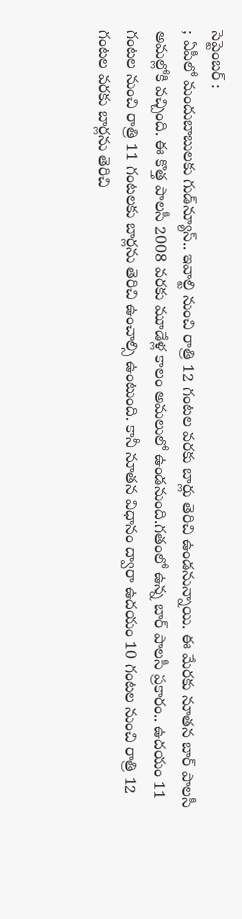సెప్టెంబర్ :
; ఏపీలో మందుబాబులకు గుడ్‌న్యూస్‌.. ఇవాల్టి నుంచి రాత్రి 12 గంటల వరకు బార్లు తెరిచి ఉండనున్నాయి. ఈ మేరకు నూతన బార్‌ పాలసీ అమల్లోకి వచ్చింది. ఈ కొత్త పాలసీ 2008 వరకు మూడేళ్ల కాలం అమలులో ఉండనుంది.గతంలో ఉన్న బార్‌ పాలసీ ప్రకారం.. ఉదయం 11 గంటల నుంచి రాత్రి 11 గంటలకు బార్లను తెరిచి ఉంచాల్సి ఉంటుంది. కానీ నూతన విధానం ద్వారా ఉదయం 10 గంటల నుంచి రాత్రి 12 గంటల వరకు బార్లను తెరిచి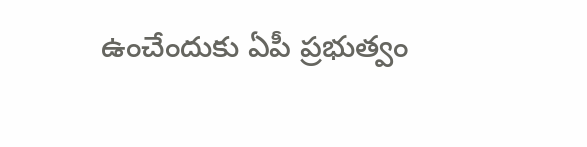ఉంచేందుకు ఏపీ ప్రభుత్వం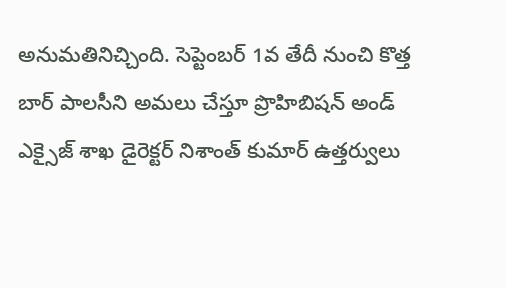అనుమతినిచ్చింది. సెప్టెంబర్ 1వ తేదీ నుంచి కొత్త బార్‌ పాలసీని అమలు చేస్తూ ప్రొహిబిషన్‌ అండ్‌ ఎక్సైజ్‌ శాఖ డైరెక్టర్‌ నిశాంత్‌ కుమార్ ఉత్తర్వులు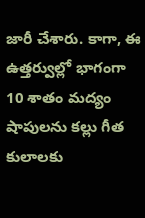జారీ చేశారు. కాగా, ఈ ఉత్తర్వుల్లో భాగంగా 10 శాతం మద్యం షాపులను కల్లు గీత కులాలకు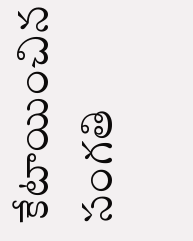కేటాయించిన సంగతి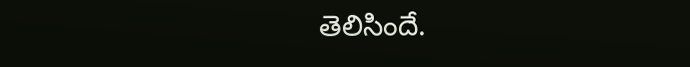తెలిసిందే.